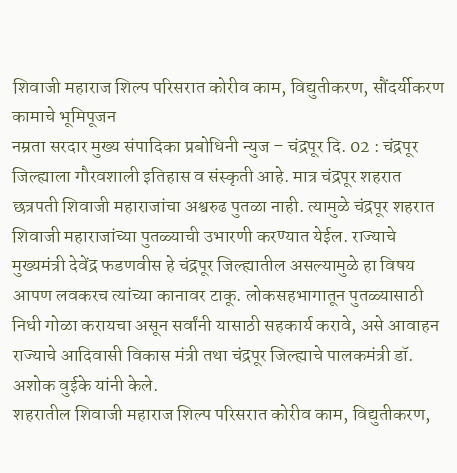शिवाजी महाराज शिल्प परिसरात कोरीव काम, विद्युतीकरण, सौंदर्यीकरण कामाचे भूमिपूजन
नम्रता सरदार मुख्य संपादिका प्रबोधिनी न्युज – चंद्रपूर दि. 02 : चंद्रपूर जिल्ह्याला गौरवशाली इतिहास व संस्कृती आहे. मात्र चंद्रपूर शहरात छत्रपती शिवाजी महाराजांचा अश्वरुढ पुतळा नाही. त्यामुळे चंद्रपूर शहरात शिवाजी महाराजांच्या पुतळ्याची उभारणी करण्यात येईल. राज्याचे मुख्यमंत्री देवेंद्र फडणवीस हे चंद्रपूर जिल्ह्यातील असल्यामुळे हा विषय आपण लवकरच त्यांच्या कानावर टाकू. लोकसहभागातून पुतळ्यासाठी निधी गोळा करायचा असून सर्वांनी यासाठी सहकार्य करावे, असे आवाहन राज्याचे आदिवासी विकास मंत्री तथा चंद्रपूर जिल्ह्याचे पालकमंत्री डॉ. अशोक वुईके यांनी केले.
शहरातील शिवाजी महाराज शिल्प परिसरात कोरीव काम, विद्युतीकरण,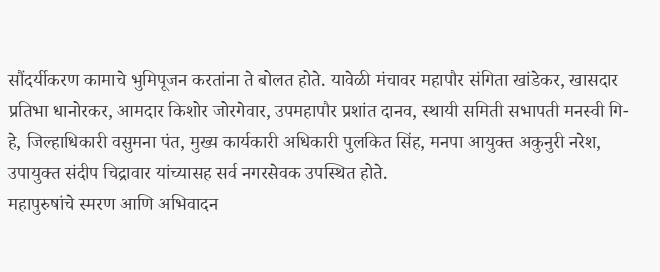सौंदर्यीकरण कामाचे भुमिपूजन करतांना ते बोलत होते. यावेळी मंचावर महापौर संगिता खांडेकर, खासदार प्रतिभा धानोरकर, आमदार किशोर जोरगेवार, उपमहापौर प्रशांत दानव, स्थायी समिती सभापती मनस्वी गि-हे, जिल्हाधिकारी वसुमना पंत, मुख्य कार्यकारी अधिकारी पुलकित सिंह, मनपा आयुक्त अकुनुरी नरेश, उपायुक्त संदीप चिद्रावार यांच्यासह सर्व नगरसेवक उपस्थित होते.
महापुरुषांचे स्मरण आणि अभिवादन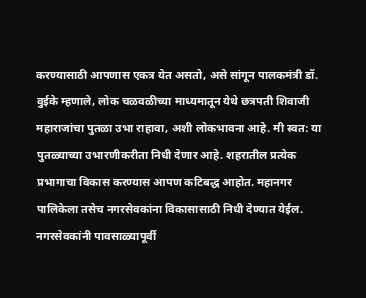करण्यासाठी आपणास एकत्र येत असतो, असे सांगून पालकमंत्री डॉ. वुईके म्हणाले, लोक चळवळीच्या माध्यमातून येथे छत्रपती शिवाजी महाराजांचा पुतळा उभा राहावा, अशी लोकभावना आहे. मी स्वत: या पुतळ्याच्या उभारणीकरीता निधी देणार आहे. शहरातील प्रत्येक प्रभागाचा विकास करण्यास आपण कटिबद्ध आहोत. महानगर पालिकेला तसेच नगरसेवकांना विकासासाठी निधी देण्यात येईल. नगरसेवकांनी पावसाळ्यापूर्वी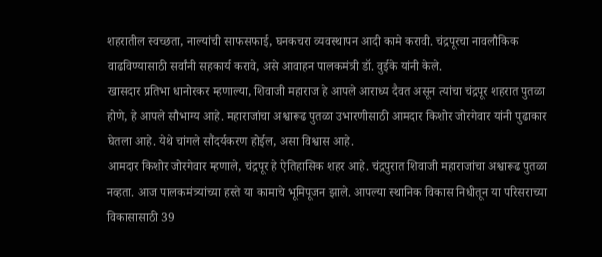शहरातील स्वच्छता, नाल्यांची साफसफाई, घनकचरा व्यवस्थापन आदी कामे करावी. चंद्रपूरचा नावलौकिक वाढविण्यासाठी सर्वांनी सहकार्य करावे, असे आवाहन पालकमंत्री डॉ. वुईके यांनी केले.
खासदार प्रतिभा धानोरकर म्हणाल्या, शिवाजी महाराज हे आपले आराध्य दैवत असून त्यांचा चंद्रपूर शहरात पुतळा होणे, हे आपले सौभाग्य आहे. महाराजांचा अश्वारूढ पुतळा उभारणीसाठी आमदार किशोर जोरगेवार यांनी पुढाकार घेतला आहे. येथे चांगले सौंदर्यकरण होईल, असा विश्वास आहे.
आमदार किशोर जोरगेवार म्हणाले, चंद्रपूर हे ऐतिहासिक शहर आहे. चंद्रपुरात शिवाजी महाराजांचा अश्वारूढ पुतळा नव्हता. आज पालकमंत्र्यांच्या हस्ते या कामाचे भूमिपूजन झाले. आपल्या स्थानिक विकास निधीतून या परिसराच्या विकासासाठी 39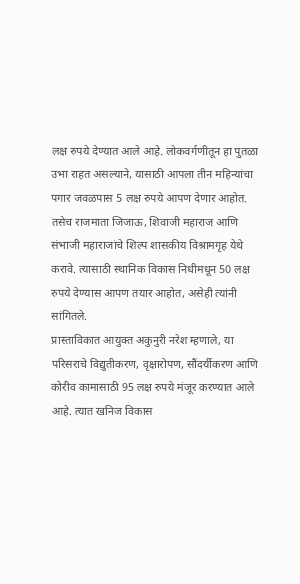लक्ष रुपये देण्यात आले आहे. लोकवर्गणीतून हा पुतळा उभा राहत असल्याने, यासाठी आपला तीन महिन्यांचा पगार जवळपास 5 लक्ष रुपये आपण देणार आहोत. तसेच राजमाता जिजाऊ, शिवाजी महाराज आणि संभाजी महाराजांचे शिल्प शासकीय विश्रामगृह येथे करावे. त्यासाठी स्थानिक विकास निधीमधून 50 लक्ष रुपये देण्यास आपण तयार आहोत, असेही त्यांनी सांगितले.
प्रास्ताविकात आयुक्त अकुनुरी नरेश म्हणाले, या परिसराचे विद्युतीकरण, वृक्षारोपण, सौंदर्यीकरण आणि कोरीव कामासाठी 95 लक्ष रुपये मंजूर करण्यात आले आहे. त्यात खनिज विकास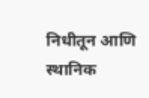निधीतून आणि स्थानिक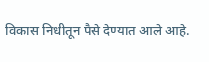विकास निधीतून पैसे देण्यात आले आहे.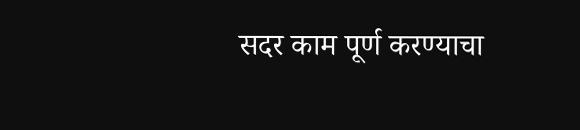सदर काम पूर्ण करण्याचा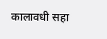कालावधी सहा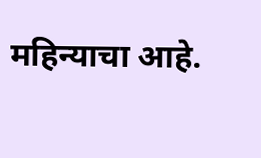महिन्याचा आहे.